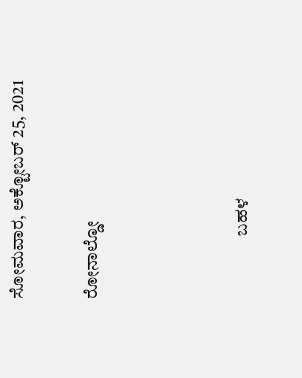ಸೋಮವಾರ, ಅಕ್ಟೋಬರ್ 25, 2021

ರೋನಾಲ್ಡೋ



                  ಬಹಳ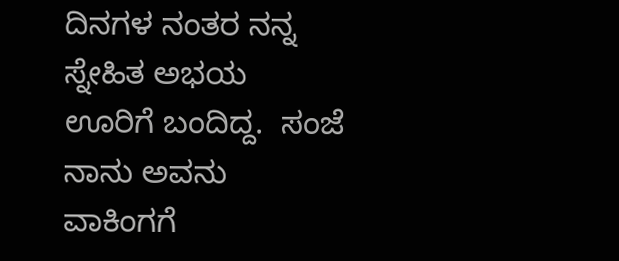ದಿನಗಳ ನಂತರ ನನ್ನ ಸ್ನೇಹಿತ ಅಭಯ ಊರಿಗೆ ಬಂದಿದ್ದ.  ಸಂಜೆ ನಾನು ಅವನು ವಾಕಿಂಗಗೆ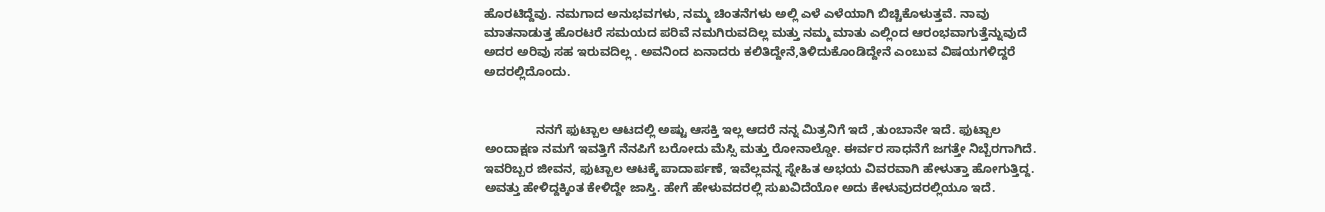ಹೊರಟಿದ್ದೆವು. ನಮಗಾದ ಅನುಭವಗಳು, ನಮ್ಮ ಚಿಂತನೆಗಳು ಅಲ್ಲಿ ಎಳೆ ಎಳೆಯಾಗಿ ಬಿಚ್ಚಿಕೊಳುತ್ತವೆ. ನಾವು ಮಾತನಾಡುತ್ತ ಹೊರಟರೆ ಸಮಯದ ಪರಿವೆ ನಮಗಿರುವದಿಲ್ಲ ಮತ್ತು ನಮ್ಮ ಮಾತು ಎಲ್ಲಿಂದ ಆರಂಭವಾಗುತ್ತೆನ್ನುವುದೆ ಅದರ ಅರಿವು ಸಹ ಇರುವದಿಲ್ಲ . ಅವನಿಂದ ಏನಾದರು ಕಲಿತಿದ್ದೇನೆ,ತಿಳಿದುಕೊಂಡಿದ್ದೇನೆ ಎಂಬುವ ವಿಷಯಗಳಿದ್ದರೆ ಅದರಲ್ಲಿದೊಂದು.


               ನನಗೆ ಫುಟ್ಬಾಲ ಆಟದಲ್ಲಿ ಅಷ್ಟು ಆಸಕ್ತಿ ಇಲ್ಲ ಆದರೆ ನನ್ನ ಮಿತ್ರನಿಗೆ ಇದೆ ,ತುಂಬಾನೇ ಇದೆ. ಫುಟ್ಬಾಲ ಅಂದಾಕ್ಷಣ ನಮಗೆ ಇವತ್ತಿಗೆ ನೆನಪಿಗೆ ಬರೋದು ಮೆಸ್ಸಿ ಮತ್ತು ರೋನಾಲ್ಡೋ. ಈರ್ವರ ಸಾಧನೆಗೆ ಜಗತ್ತೇ ನಿಬ್ಬೆರಗಾಗಿದೆ. ಇವರಿಬ್ಬರ ಜೀವನ, ಫುಟ್ಬಾಲ ಆಟಕ್ಕೆ ಪಾದಾರ್ಪಣೆ, ಇವೆಲ್ಲವನ್ನ ಸ್ನೇಹಿತ ಅಭಯ ವಿವರವಾಗಿ ಹೇಳುತ್ತಾ ಹೋಗುತ್ತಿದ್ದ. ಅವತ್ತು ಹೇಳಿದ್ದಕ್ಕಿಂತ ಕೇಳಿದ್ದೇ ಜಾಸ್ತಿ. ಹೇಗೆ ಹೇಳುವದರಲ್ಲಿ ಸುಖವಿದೆಯೋ ಅದು ಕೇಳುವುದರಲ್ಲಿಯೂ ಇದೆ.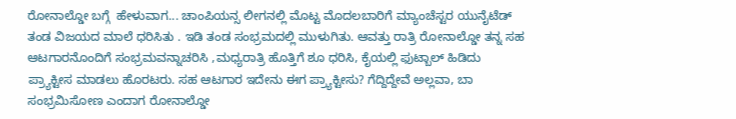ರೋನಾಲ್ಡೋ ಬಗ್ಗೆ  ಹೇಳುವಾಗ... ಚಾಂಪಿಯನ್ಸ ಲೀಗನಲ್ಲಿ ಮೊಟ್ಟ ಮೊದಲಬಾರಿಗೆ ಮ್ಯಾಂಚೆಸ್ಟರ ಯುನೈಟೆಡ್ ತಂಡ ವಿಜಯದ ಮಾಲೆ ಧರಿಸಿತು . ಇಡಿ ತಂಡ ಸಂಭ್ರಮದಲ್ಲಿ ಮುಳುಗಿತು. ಆವತ್ತು ರಾತ್ರಿ ರೋನಾಲ್ಡೋ ತನ್ನ ಸಹ ಆಟಗಾರನೊಂದಿಗೆ ಸಂಭ್ರಮವನ್ನಾಚರಿಸಿ ,ಮಧ್ಯರಾತ್ರಿ ಹೊತ್ತಿಗೆ ಶೂ ಧರಿಸಿ, ಕೈಯಲ್ಲಿ ಫುಟ್ಬಾಲ್ ಹಿಡಿದು ಪ್ರ್ಯಾಕ್ಟೀಸ ಮಾಡಲು ಹೊರಟರು. ಸಹ ಆಟಗಾರ ಇದೇನು ಈಗ ಪ್ರ್ಯಾಕ್ಟೀಸು? ಗೆದ್ದಿದ್ದೇವೆ ಅಲ್ಲವಾ, ಬಾ ಸಂಭ್ರಮಿಸೋಣ ಎಂದಾಗ ರೋನಾಲ್ಡೋ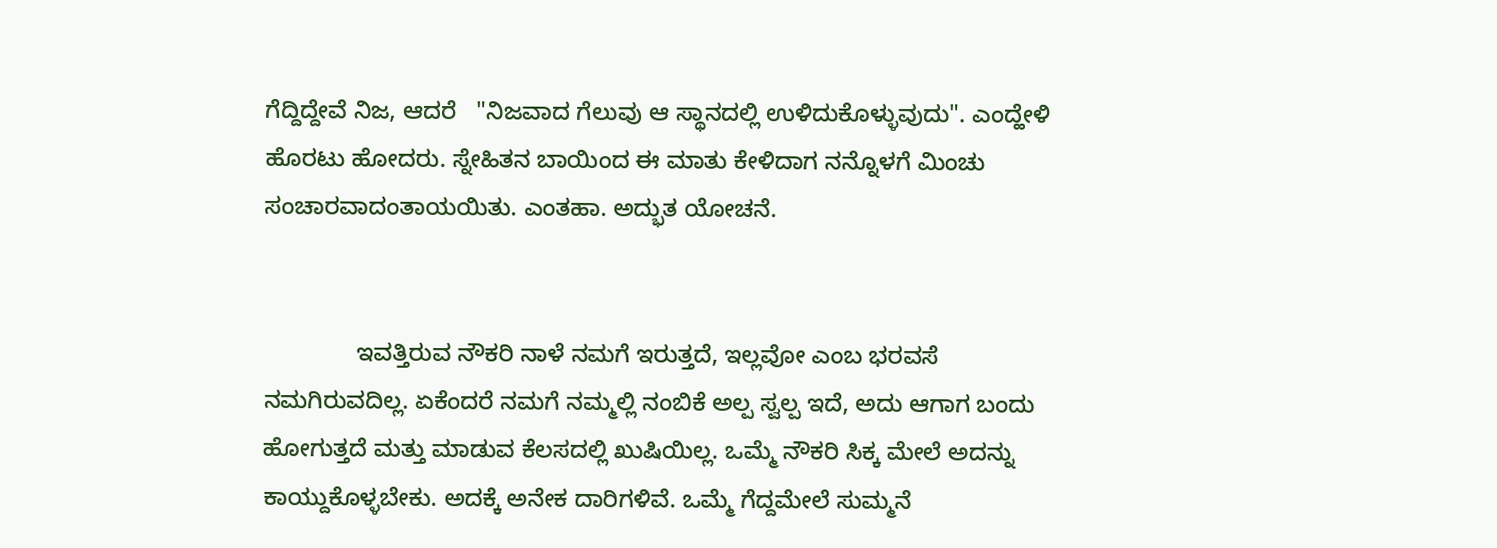ಗೆದ್ದಿದ್ದೇವೆ ನಿಜ, ಆದರೆ   "ನಿಜವಾದ ಗೆಲುವು ಆ ಸ್ಥಾನದಲ್ಲಿ ಉಳಿದುಕೊಳ್ಳುವುದು". ಎಂದ್ಹೇಳಿ ಹೊರಟು ಹೋದರು. ಸ್ನೇಹಿತನ ಬಾಯಿಂದ ಈ ಮಾತು ಕೇಳಿದಾಗ ನನ್ನೊಳಗೆ ಮಿಂಚು ಸಂಚಾರವಾದಂತಾಯಯಿತು. ಎಂತಹಾ. ಅದ್ಭುತ ಯೋಚನೆ.


              ಇವತ್ತಿರುವ ನೌಕರಿ ನಾಳೆ ನಮಗೆ ಇರುತ್ತದೆ, ಇಲ್ಲವೋ ಎಂಬ ಭರವಸೆ ನಮಗಿರುವದಿಲ್ಲ. ಏಕೆಂದರೆ ನಮಗೆ ನಮ್ಮಲ್ಲಿ ನಂಬಿಕೆ ಅಲ್ಪ ಸ್ವಲ್ಪ ಇದೆ, ಅದು ಆಗಾಗ ಬಂದು ಹೋಗುತ್ತದೆ ಮತ್ತು ಮಾಡುವ ಕೆಲಸದಲ್ಲಿ ಖುಷಿಯಿಲ್ಲ. ಒಮ್ಮೆ ನೌಕರಿ ಸಿಕ್ಕ ಮೇಲೆ ಅದನ್ನು ಕಾಯ್ದುಕೊಳ್ಳಬೇಕು. ಅದಕ್ಕೆ ಅನೇಕ ದಾರಿಗಳಿವೆ. ಒಮ್ಮೆ ಗೆದ್ದಮೇಲೆ ಸುಮ್ಮನೆ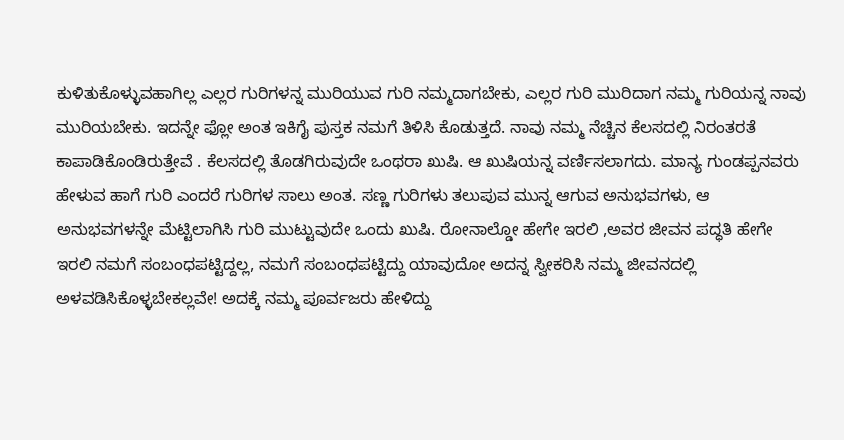ಕುಳಿತುಕೊಳ್ಳುವಹಾಗಿಲ್ಲ ಎಲ್ಲರ ಗುರಿಗಳನ್ನ ಮುರಿಯುವ ಗುರಿ ನಮ್ಮದಾಗಬೇಕು, ಎಲ್ಲರ ಗುರಿ ಮುರಿದಾಗ ನಮ್ಮ ಗುರಿಯನ್ನ ನಾವು ಮುರಿಯಬೇಕು. ಇದನ್ನೇ ಫ್ಲೋ ಅಂತ ಇಕಿಗೈ ಪುಸ್ತಕ ನಮಗೆ ತಿಳಿಸಿ ಕೊಡುತ್ತದೆ. ನಾವು ನಮ್ಮ ನೆಚ್ಚಿನ ಕೆಲಸದಲ್ಲಿ ನಿರಂತರತೆ ಕಾಪಾಡಿಕೊಂಡಿರುತ್ತೇವೆ . ಕೆಲಸದಲ್ಲಿ ತೊಡಗಿರುವುದೇ ಒಂಥರಾ ಖುಷಿ. ಆ ಖುಷಿಯನ್ನ ವರ್ಣಿಸಲಾಗದು. ಮಾನ್ಯ ಗುಂಡಪ್ಪನವರು ಹೇಳುವ ಹಾಗೆ ಗುರಿ ಎಂದರೆ ಗುರಿಗಳ ಸಾಲು ಅಂತ. ಸಣ್ಣ ಗುರಿಗಳು ತಲುಪುವ ಮುನ್ನ ಆಗುವ ಅನುಭವಗಳು, ಆ ಅನುಭವಗಳನ್ನೇ ಮೆಟ್ಟಿಲಾಗಿಸಿ ಗುರಿ ಮುಟ್ಟುವುದೇ ಒಂದು ಖುಷಿ. ರೋನಾಲ್ಡೋ ಹೇಗೇ ಇರಲಿ ,ಅವರ ಜೀವನ ಪದ್ಧತಿ ಹೇಗೇ ಇರಲಿ ನಮಗೆ ಸಂಬಂಧಪಟ್ಟಿದ್ದಲ್ಲ, ನಮಗೆ ಸಂಬಂಧಪಟ್ಟಿದ್ದು ಯಾವುದೋ ಅದನ್ನ ಸ್ವೀಕರಿಸಿ ನಮ್ಮ ಜೀವನದಲ್ಲಿ ಅಳವಡಿಸಿಕೊಳ್ಳಬೇಕಲ್ಲವೇ! ಅದಕ್ಕೆ ನಮ್ಮ ಪೂರ್ವಜರು ಹೇಳಿದ್ದು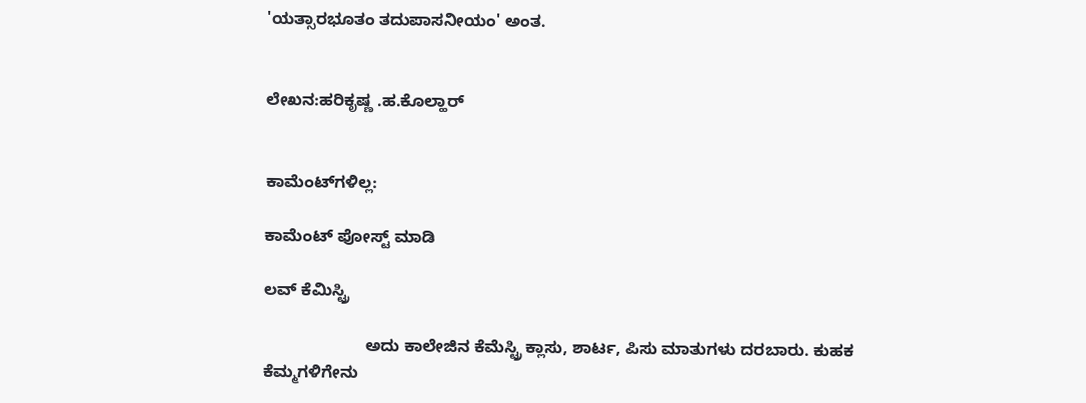'ಯತ್ಸಾರಭೂತಂ ತದುಪಾಸನೀಯಂ' ಅಂತ.


ಲೇಖನ:ಹರಿಕೃಷ್ಣ .ಹ.ಕೊಲ್ಹಾರ್


ಕಾಮೆಂಟ್‌ಗಳಿಲ್ಲ:

ಕಾಮೆಂಟ್‌‌ ಪೋಸ್ಟ್‌ ಮಾಡಿ

ಲವ್ ಕೆಮಿಸ್ಟ್ರಿ

                      ಅದು ಕಾಲೇಜಿನ ಕೆಮೆಸ್ಟ್ರಿ ಕ್ಲಾಸು, ಶಾರ್ಟ, ಪಿಸು ಮಾತುಗಳು ದರಬಾರು. ಕುಹಕ ಕೆಮ್ಮಗಳಿಗೇನು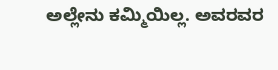ಅಲ್ಲೇನು ಕಮ್ಮಿಯಿಲ್ಲ. ಅವರವರ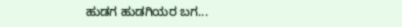ಹುಡಗ ಹುಡಗಿಯರ ಬಗ...